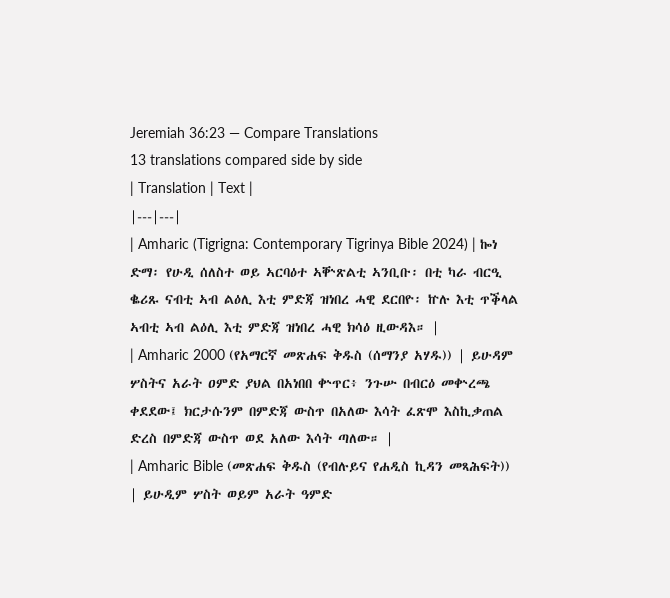Jeremiah 36:23 — Compare Translations
13 translations compared side by side
| Translation | Text |
|---|---|
| Amharic (Tigrigna: Contemporary Tigrinya Bible 2024) | ኰነ ድማ፡ የሁዲ ሰለስተ ወይ ኣርባዕተ ኣቝጽልቲ ኣንቢቡ፡ በቲ ካራ ብርዒ ቈሪጹ ናብቲ ኣብ ልዕሊ እቲ ምድጃ ዝነበረ ሓዊ ደርበዮ፡ ኵሉ እቲ ጥቕላል ኣብቲ ኣብ ልዕሊ እቲ ምድጃ ዝነበረ ሓዊ ክሳዕ ዚውዳእ። |
| Amharic 2000 (የአማርኛ መጽሐፍ ቅዱስ (ሰማንያ አሃዱ)) | ይሁዳም ሦስትና አራት ዐምድ ያህል በአነበበ ቍጥር፥ ንጉሡ በብርዕ መቍረጫ ቀደደው፤ ክርታሱንም በምድጃ ውስጥ በአለው እሳት ፈጽሞ እስኪቃጠል ድረስ በምድጃ ውስጥ ወደ አለው እሳት ጣለው። |
| Amharic Bible (መጽሐፍ ቅዱስ (የብሉይና የሐዲስ ኪዳን መጻሕፍት)) | ይሁዲም ሦስት ወይም አራት ዓምድ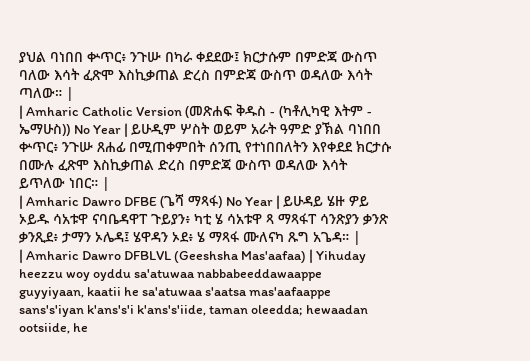ያህል ባነበበ ቍጥር፥ ንጉሡ በካራ ቀደደው፤ ክርታሱም በምድጃ ውስጥ ባለው እሳት ፈጽሞ እስኪቃጠል ድረስ በምድጃ ውስጥ ወዳለው እሳት ጣለው። |
| Amharic Catholic Version (መጽሐፍ ቅዱስ - (ካቶሊካዊ እትም - ኤማሁስ)) No Year | ይሁዲም ሦስት ወይም አራት ዓምድ ያኽል ባነበበ ቍጥር፥ ንጉሡ ጸሐፊ በሚጠቀምበት ሰንጢ የተነበበለትን እየቀደደ ክርታሱ በሙሉ ፈጽሞ እስኪቃጠል ድረስ በምድጃ ውስጥ ወዳለው እሳት ይጥለው ነበር። |
| Amharic Dawro DFBE (ጌሻ ማጻፋ) No Year | ይሁዳይ ሄዙ ዎይ ኦይዱ ሳአቱዋ ናባቤዳዋፐ ጉይያን፥ ካቲ ሄ ሳአቱዋ ጻ ማጻፋፐ ሳንጽያን ቃንጽ ቃንጺደ፥ ታማን ኦሌዳ፤ ሄዋዳን ኦደ፥ ሄ ማጻፋ ሙለናካ ጹግ አጌዳ። |
| Amharic Dawro DFBLVL (Geeshsha Mas'aafaa) | Yihuday heezzu woy oyddu sa'atuwaa nabbabeeddawaappe guyyiyaan, kaatii he sa'atuwaa s'aatsa mas'aafaappe sans's'iyan k'ans's'i k'ans's'iide, taman oleedda; hewaadan ootsiide, he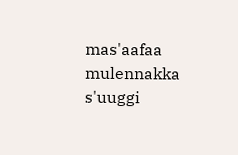mas'aafaa mulennakka s'uuggi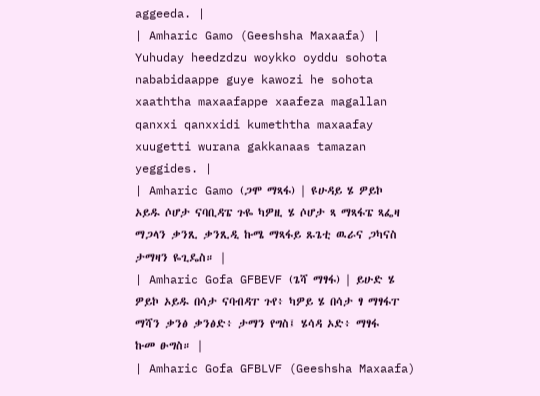aggeeda. |
| Amharic Gamo (Geeshsha Maxaafa) | Yuhuday heedzdzu woykko oyddu sohota nababidaappe guye kawozi he sohota xaaththa maxaafappe xaafeza magallan qanxxi qanxxidi kumeththa maxaafay xuugetti wurana gakkanaas tamazan yeggides. |
| Amharic Gamo (ጋሞ ማጻፋ) | ዩሁዳይ ሄ ዎይኮ ኦይዱ ሶሆታ ናባቢዳፔ ጉዬ ካዎዚ ሄ ሶሆታ ጻ ማጻፋፔ ጻፌዛ ማጋላን ቃንጺ ቃንጺዲ ኩሜ ማጻፋይ ጹጌቲ ዉራና ጋካናስ ታማዛን ዬጊዴስ። |
| Amharic Gofa GFBEVF (ጌሻ ማፃፋ) | ይሁድ ሄ ዎይኮ ኦይዱ በሳታ ናባብዳፐ ጉየ፥ ካዎይ ሄ በሳታ ፃ ማፃፋፐ ማሻን ቃንፅ ቃንፅድ፥ ታማን የግስ፤ ሄሳዳ ኦድ፥ ማፃፋ ኩመ ፁግስ። |
| Amharic Gofa GFBLVF (Geeshsha Maxaafa)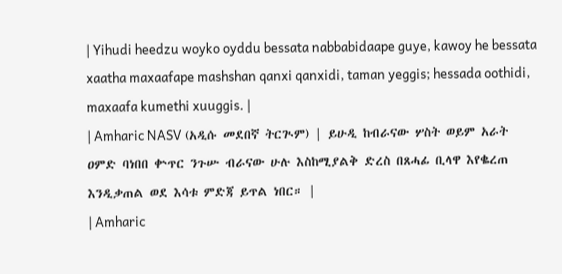| Yihudi heedzu woyko oyddu bessata nabbabidaape guye, kawoy he bessata xaatha maxaafape mashshan qanxi qanxidi, taman yeggis; hessada oothidi, maxaafa kumethi xuuggis. |
| Amharic NASV (አዲሱ መደበኛ ትርጒም) | ይሁዲ ከብራናው ሦስት ወይም አራት ዐምድ ባነበበ ቍጥር ንጉሡ ብራናው ሁሉ እስከሚያልቅ ድረስ በጸሓፊ ቢላዋ እየቈረጠ እንዲቃጠል ወደ እሳቱ ምድጃ ይጥል ነበር። |
| Amharic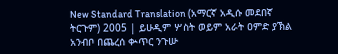New Standard Translation (አማርኛ አዲሱ መደበኛ ትርጉም) 2005 | ይሁዲም ሦስት ወይም አራት ዐምድ ያኽል አንብቦ በጨረሰ ቊጥር ንጉሡ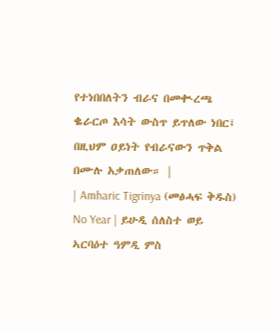የተነበበለትን ብራና በመቊረጫ ቈራርጦ እሳት ውስጥ ይጥለው ነበር፤ በዚህም ዐይነት የብራናውን ጥቅል በሙሉ አቃጠለው። |
| Amharic Tigrinya (መፅሓፍ ቅዱስ) No Year | ይሁዲ ሰለስተ ወይ ኣርባዕተ ዓምዲ ምስ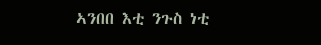ኣንበበ እቲ ንጉስ ነቲ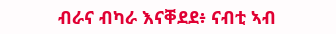ብራና ብካራ እናቐደደ፥ ናብቲ ኣብ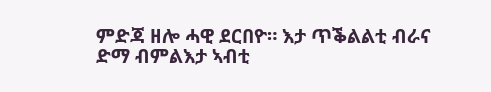ምድጃ ዘሎ ሓዊ ደርበዮ። እታ ጥቕልልቲ ብራና ድማ ብምልእታ ኣብቲ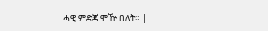ሓዊ ምድጃ ሞዅ በለት። |